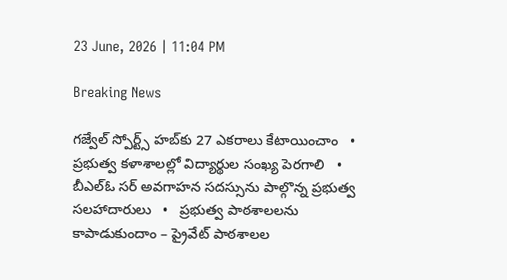23 June, 2026 | 11:04 PM

Breaking News

గజ్వేల్ స్పోర్ట్స్ హబ్‌కు 27 ఎకరాలు కేటాయించాం   •   ప్రభుత్వ కళాశాలల్లో విద్యార్థుల సంఖ్య పెరగాలి   •   బీఎల్ఓ సర్ అవగాహన సదస్సును పాల్గొన్న ప్రభుత్వ సలహాదారులు   •   ప్రభుత్వ పాఠశాలలను కాపాడుకుందాం – ప్రైవేట్ పాఠశాలల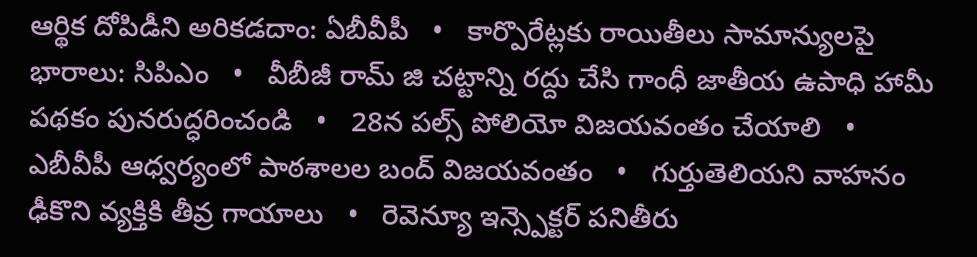ఆర్థిక దోపిడీని అరికడదాం: ఏబీవీపీ   •   కార్పొరేట్లకు రాయితీలు సామాన్యులపై భారాలు: సిపిఎం   •   వీబీజీ రామ్ జి చట్టాన్ని రద్దు చేసి గాంధీ జాతీయ ఉపాధి హామీ పథకం పునరుద్ధరించండి   •   28న పల్స్ పోలియో విజయవంతం చేయాలి   •   ఎబీవీపీ ఆధ్వర్యంలో పాఠశాలల బంద్ విజయవంతం   •   గుర్తుతెలియని వాహనం ఢీకొని వ్యక్తికి తీవ్ర గాయాలు   •   రెవెన్యూ ఇన్స్పెక్టర్ పనితీరు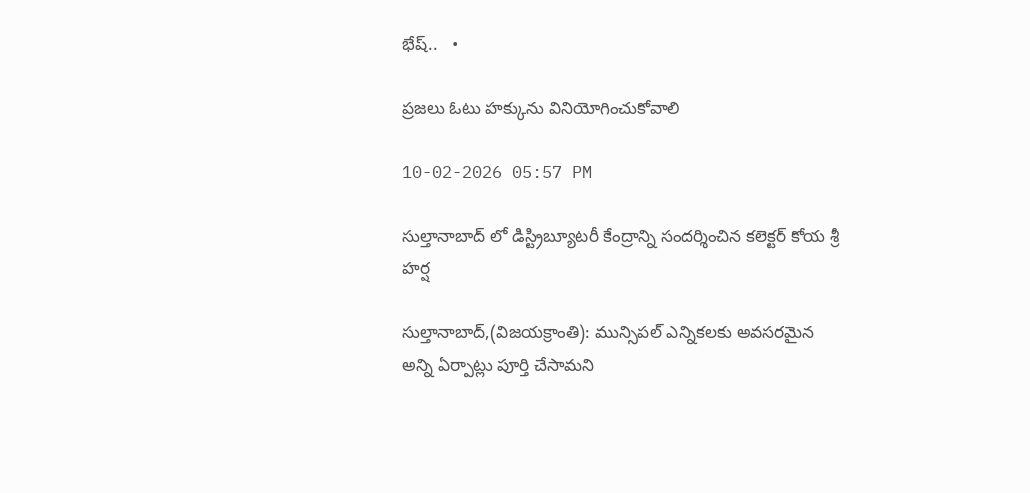భేష్..   •

ప్రజలు ఓటు హక్కును వినియోగించుకోవాలి

10-02-2026 05:57 PM

సుల్తానాబాద్ లో డిస్ట్రిబ్యూటరీ కేంద్రాన్ని సందర్శించిన కలెక్టర్ కోయ శ్రీ హర్ష

సుల్తానాబాద్,(విజయక్రాంతి): మున్సిపల్ ఎన్నికలకు అవసరమైన అన్ని ఏర్పాట్లు పూర్తి చేసామని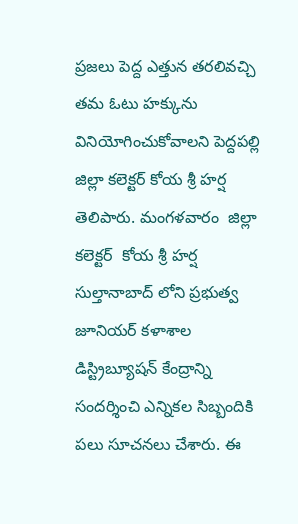ప్రజలు పెద్ద ఎత్తున తరలివచ్చి తమ ఓటు హక్కును వినియోగించుకోవాలని పెద్దపల్లి  జిల్లా కలెక్టర్ కోయ శ్రీ హర్ష తెలిపారు. మంగళవారం  జిల్లా కలెక్టర్  కోయ శ్రీ హర్ష  సుల్తానాబాద్ లోని ప్రభుత్వ జూనియర్ కళాశాల డిస్ట్రిబ్యూషన్ కేంద్రాన్ని సందర్శించి ఎన్నికల సిబ్బందికి పలు సూచనలు చేశారు. ఈ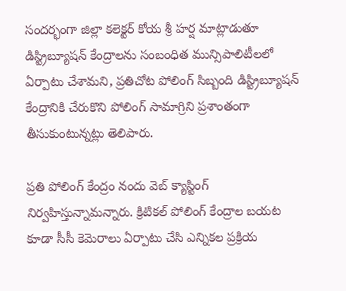సందర్భంగా జిల్లా కలెక్టర్ కోయ శ్రీ హర్ష మాట్లాడుతూ డిస్ట్రిబ్యూషన్ కేంద్రాలను సంబంధిత మున్సిపాలిటీలలో ఏర్పాటు చేశామని, ప్రతిచోట పోలింగ్ సిబ్బంది డిస్ట్రిబ్యూషన్ కేంద్రానికి చేరుకొని పోలింగ్ సామాగ్రిని ప్రశాంతంగా తీసుకుంటున్నట్లు తెలిపారు.

ప్రతి పోలింగ్ కేంద్రం నందు వెబ్ క్యాస్టింగ్ నిర్వహిస్తున్నామన్నారు. క్రిటికల్ పోలింగ్ కేంద్రాల బయట కూడా సీసీ కెమెరాలు ఏర్పాటు చేసి ఎన్నికల ప్రక్రియ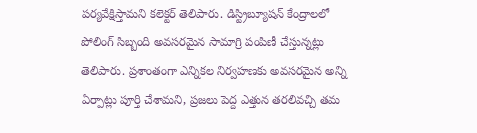పర్యవేక్షిస్తామని కలెక్టర్ తెలిపారు. డిస్ట్రిబ్యూషన్ కేంద్రాలలో పోలింగ్ సిబ్బంది అవసరమైన సామాగ్రి పంపిణీ చేస్తున్నట్లు తెలిపారు. ప్రశాంతంగా ఎన్నికల నిర్వహణకు అవసరమైన అన్ని ఏర్పాట్లు పూర్తి చేశామని, ప్రజలు పెద్ద ఎత్తున తరలివచ్చి తమ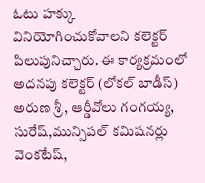ఓటు హక్కు వినియోగించుకోవాలని కలెక్టర్ పిలుపునిచ్చారు. ఈ కార్యక్రమంలో  అదనపు కలెక్టర్ (లోకల్ బాడీస్) అరుణ శ్రీ , ఆర్డీవోలు గంగయ్య, సురేష్,మున్సిపల్ కమిషనర్లు వెంకటేష్,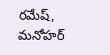రమేష్, మనోహర్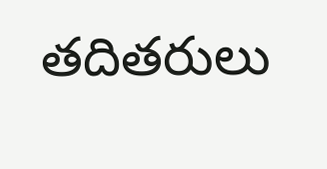తదితరులు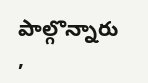పాల్గొన్నారు ,